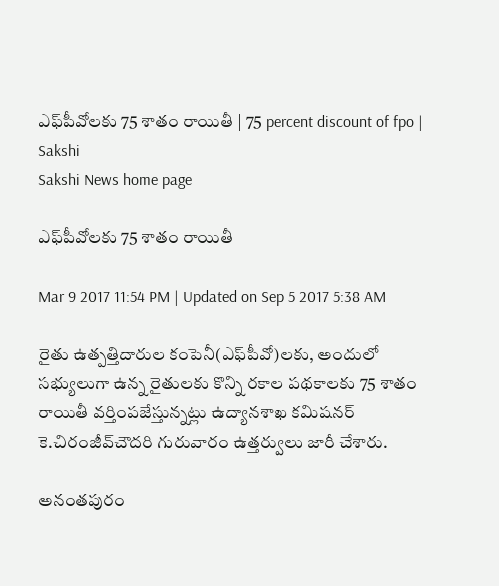ఎఫ్‌పీవోలకు 75 శాతం రాయితీ | 75 percent discount of fpo | Sakshi
Sakshi News home page

ఎఫ్‌పీవోలకు 75 శాతం రాయితీ

Mar 9 2017 11:54 PM | Updated on Sep 5 2017 5:38 AM

రైతు ఉత్పత్తిదారుల కంపెనీ(ఎఫ్‌పీవో)లకు, అందులో సభ్యులుగా ఉన్న రైతులకు కొన్ని రకాల పథకాలకు 75 శాతం రాయితీ వర్తింపజేస్తున్నట్లు ఉద్యానశాఖ కమిషనర్‌ కె.చిరంజీవ్‌చౌదరి గురువారం ఉత్తర్వులు జారీ చేశారు.

అనంతపురం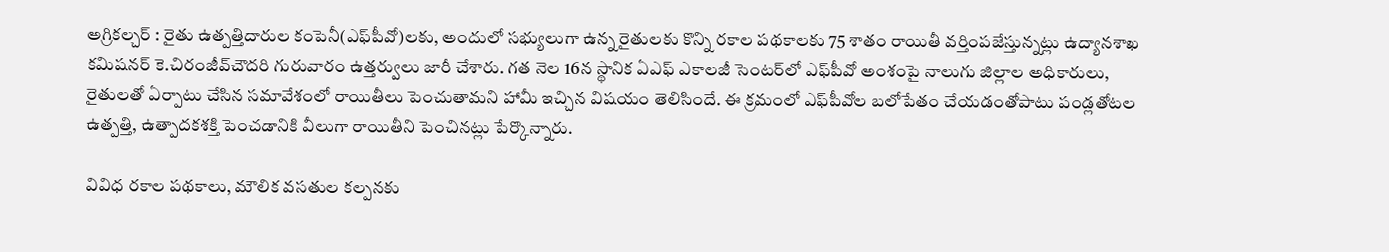అగ్రికల్చర్‌ : రైతు ఉత్పత్తిదారుల కంపెనీ(ఎఫ్‌పీవో)లకు, అందులో సభ్యులుగా ఉన్న రైతులకు కొన్ని రకాల పథకాలకు 75 శాతం రాయితీ వర్తింపజేస్తున్నట్లు ఉద్యానశాఖ కమిషనర్‌ కె.చిరంజీవ్‌చౌదరి గురువారం ఉత్తర్వులు జారీ చేశారు. గత నెల 16న స్థానిక ఏఎఫ్‌ ఎకాలజీ సెంటర్‌లో ఎఫ్‌పీవో అంశంపై నాలుగు జిల్లాల అధికారులు, రైతులతో ఏర్పాటు చేసిన సమావేశంలో రాయితీలు పెంచుతామని హామీ ఇచ్చిన విషయం తెలిసిందే. ఈ క్రమంలో ఎఫ్‌పీవోల బలోపేతం చేయడంతోపాటు పండ్లతోటల ఉత్పత్తి, ఉత్పాదకశక్తి పెంచడానికి వీలుగా రాయితీని పెంచినట్లు పేర్కొన్నారు.

వివిధ రకాల పథకాలు, మౌలిక వసతుల కల్పనకు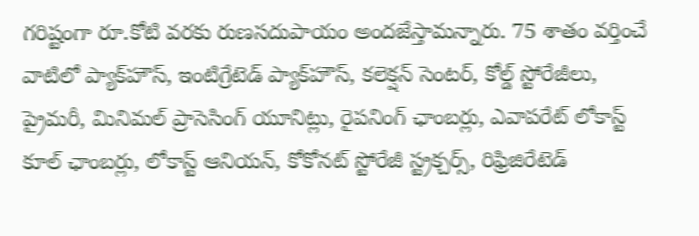గరిష్టంగా రూ.కోటి వరకు రుణసదుపాయం అందజేస్తామన్నారు. 75 శాతం వర్తించే వాటిలో ప్యాక్‌హౌస్, ఇంటిగ్రేటెడ్‌ ప్యాక్‌హౌస్, కలెక‌్షన్‌ సెంటర్, కోల్డ్‌ స్టోరేజీలు, ప్రైమరీ, మినిమల్‌ ప్రాసెసింగ్‌ యూనిట్లు, రైపనింగ్‌ ఛాంబర్లు, ఎవాపరేట్‌ లోకాస్ట్‌ కూల్‌ ఛాంబర్లు, లోకాస్ట్‌ ఆనియన్, కోకోనట్‌ స్టోరేజీ స్ట్రక్చర్స్, రిఫ్రిజిరేటెడ్‌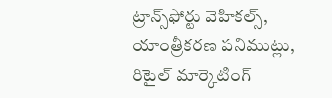ట్రాన్స్‌ఫోర్టు వెహికల్స్, యాంత్రీకరణ పనిముట్లు, రిటైల్‌ మార్కెటింగ్‌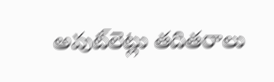అవుట్‌లెట్లు తదితరాలు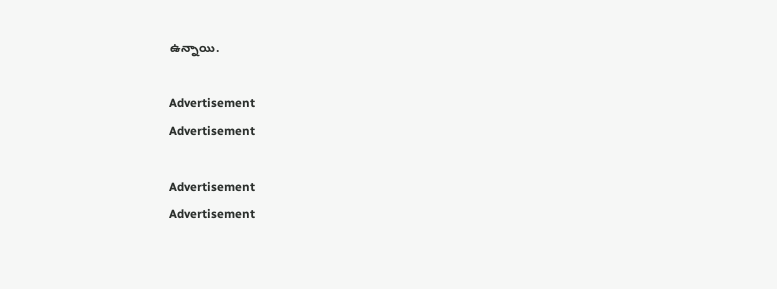ఉన్నాయి.

Advertisement
Advertisement

Advertisement
Advertisement